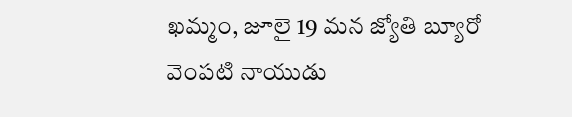ఖమ్మం, జూలై 19 మన జ్యోతి బ్యూరో వెంపటి నాయుడు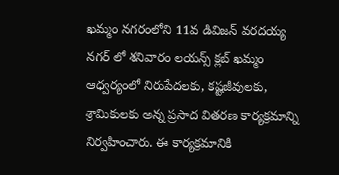ఖమ్మం నగరంలోని 11వ డివిజన్ వరదయ్య నగర్ లో శనివారం లయన్స్ క్లబ్ ఖమ్మం ఆధ్వర్యంలో నిరుపేదలకు, కష్టజీవులకు, శ్రామికులకు అన్న ప్రసాద వితరణ కార్యక్రమాన్ని నిర్వహించారు. ఈ కార్యక్రమానికి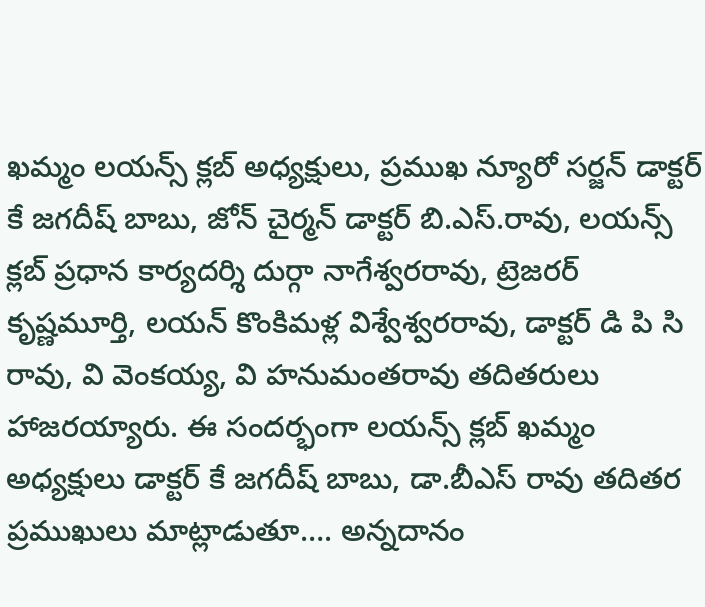ఖమ్మం లయన్స్ క్లబ్ అధ్యక్షులు, ప్రముఖ న్యూరో సర్జన్ డాక్టర్ కే జగదీష్ బాబు, జోన్ చైర్మన్ డాక్టర్ బి.ఎస్.రావు, లయన్స్ క్లబ్ ప్రధాన కార్యదర్శి దుర్గా నాగేశ్వరరావు, ట్రెజరర్ కృష్ణమూర్తి, లయన్ కొంకిమళ్ల విశ్వేశ్వరరావు, డాక్టర్ డి పి సి రావు, వి వెంకయ్య, వి హనుమంతరావు తదితరులు హాజరయ్యారు. ఈ సందర్భంగా లయన్స్ క్లబ్ ఖమ్మం అధ్యక్షులు డాక్టర్ కే జగదీష్ బాబు, డా.బీఎస్ రావు తదితర ప్రముఖులు మాట్లాడుతూ…. అన్నదానం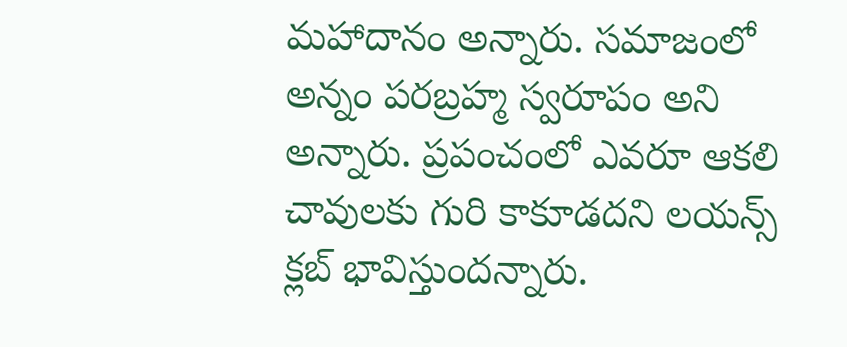మహాదానం అన్నారు. సమాజంలో అన్నం పరబ్రహ్మ స్వరూపం అని అన్నారు. ప్రపంచంలో ఎవరూ ఆకలి చావులకు గురి కాకూడదని లయన్స్ క్లబ్ భావిస్తుందన్నారు.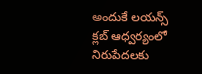అందుకే లయన్స్ క్లబ్ ఆధ్వర్యంలో నిరుపేదలకు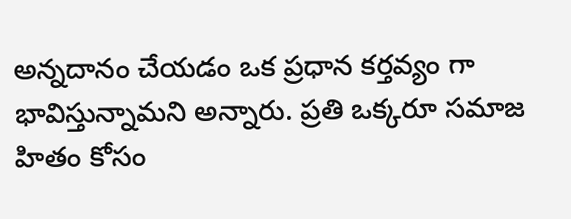అన్నదానం చేయడం ఒక ప్రధాన కర్తవ్యం గా భావిస్తున్నామని అన్నారు. ప్రతి ఒక్కరూ సమాజ హితం కోసం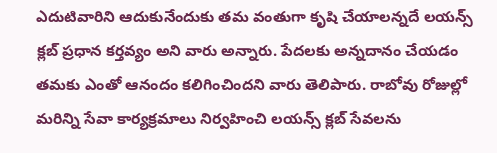ఎదుటివారిని ఆదుకునేందుకు తమ వంతుగా కృషి చేయాలన్నదే లయన్స్ క్లబ్ ప్రధాన కర్తవ్యం అని వారు అన్నారు. పేదలకు అన్నదానం చేయడం తమకు ఎంతో ఆనందం కలిగించిందని వారు తెలిపారు. రాబోవు రోజుల్లో మరిన్ని సేవా కార్యక్రమాలు నిర్వహించి లయన్స్ క్లబ్ సేవలను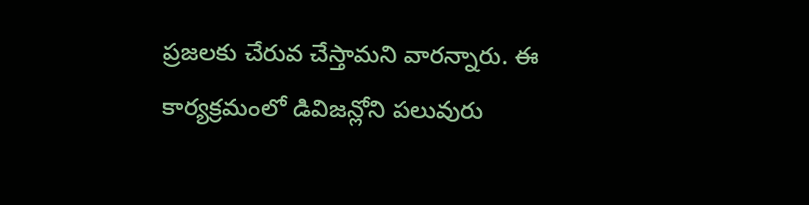ప్రజలకు చేరువ చేస్తామని వారన్నారు. ఈ కార్యక్రమంలో డివిజన్లోని పలువురు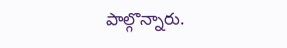పాల్గొన్నారు.